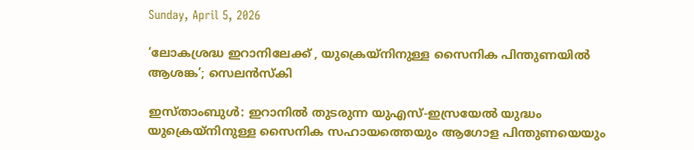Sunday, April 5, 2026

‘ലോകശ്രദ്ധ ഇറാനിലേക്ക് , യുക്രെയ്‌നിനുള്ള സൈനിക പിന്തുണയിൽ ആശങ്ക’; സെലൻസ്‌കി

ഇസ്താംബുൾ: ഇറാനിൽ തുടരുന്ന യുഎസ്-ഇസ്രയേൽ യുദ്ധം യുക്രെയ്‌നിനുള്ള സൈനിക സഹായത്തെയും ആഗോള പിന്തുണയെയും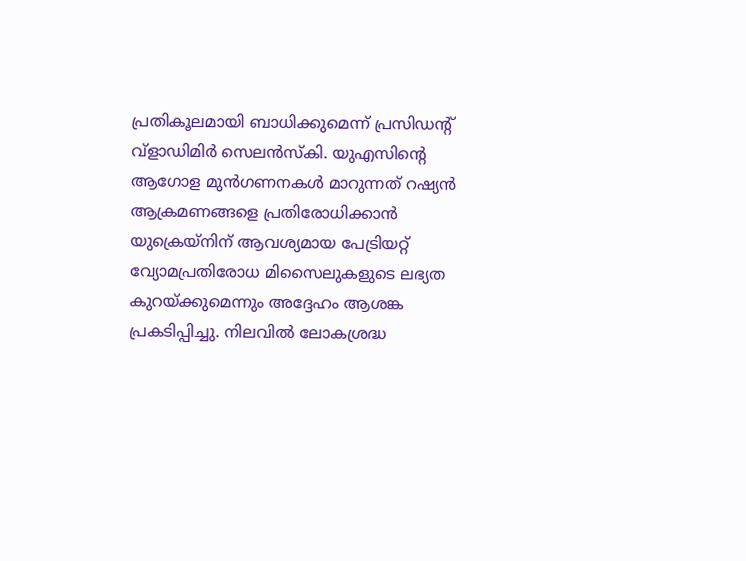പ്രതികൂലമായി ബാധിക്കുമെന്ന് പ്രസിഡന്റ് വ്ളാഡിമിർ സെലൻസ്‌കി. യുഎസിന്റെ ആഗോള മുൻഗണനകൾ മാറുന്നത് റഷ്യൻ ആക്രമണങ്ങളെ പ്രതിരോധിക്കാൻ യുക്രെയ്‌നിന് ആവശ്യമായ പേട്രിയറ്റ് വ്യോമപ്രതിരോധ മിസൈലുകളുടെ ലഭ്യത കുറയ്ക്കുമെന്നും അദ്ദേഹം ആശങ്ക പ്രകടിപ്പിച്ചു. നിലവിൽ ലോകശ്രദ്ധ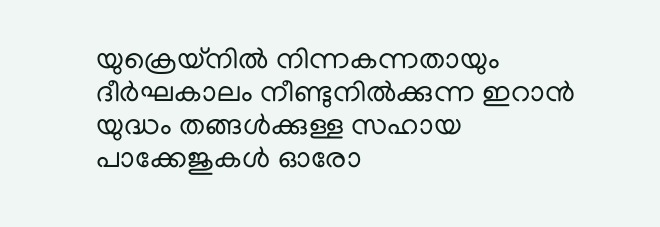യുക്രെയ്‌നിൽ നിന്നകന്നതായും ദീർഘകാലം നീണ്ടുനിൽക്കുന്ന ഇറാൻ യുദ്ധം തങ്ങൾക്കുള്ള സഹായ പാക്കേജുകൾ ഓരോ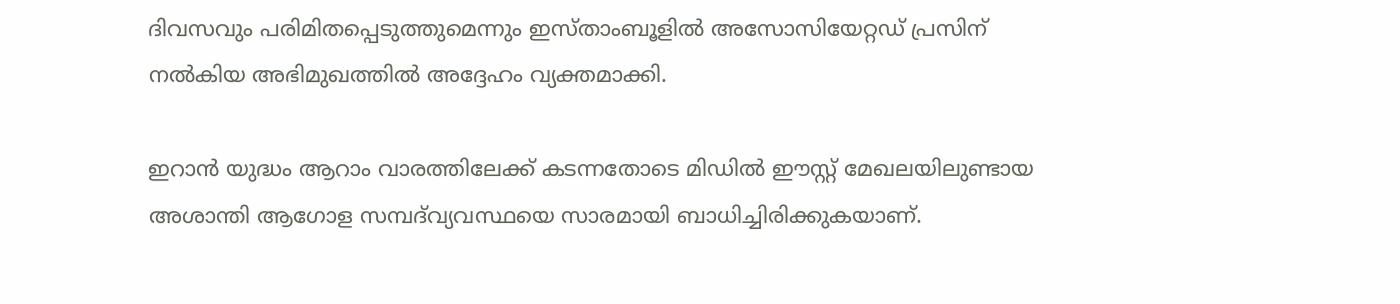ദിവസവും പരിമിതപ്പെടുത്തുമെന്നും ഇസ്താംബൂളിൽ അസോസിയേറ്റഡ് പ്രസിന് നൽകിയ അഭിമുഖത്തിൽ അദ്ദേഹം വ്യക്തമാക്കി.

ഇറാൻ യുദ്ധം ആറാം വാരത്തിലേക്ക് കടന്നതോടെ മിഡിൽ ഈസ്റ്റ് മേഖലയിലുണ്ടായ അശാന്തി ആഗോള സമ്പദ്‌വ്യവസ്ഥയെ സാരമായി ബാധിച്ചിരിക്കുകയാണ്.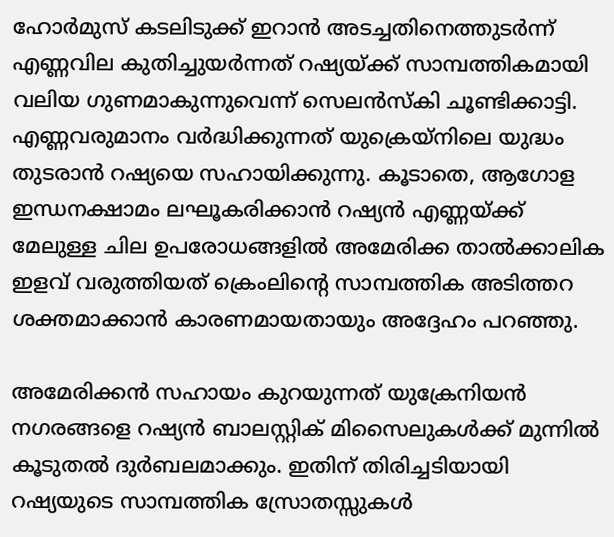ഹോർമുസ് കടലിടുക്ക് ഇറാൻ അടച്ചതിനെത്തുടർന്ന് എണ്ണവില കുതിച്ചുയർന്നത് റഷ്യയ്ക്ക് സാമ്പത്തികമായി വലിയ ഗുണമാകുന്നുവെന്ന് സെലൻസ്‌കി ചൂണ്ടിക്കാട്ടി. എണ്ണവരുമാനം വർദ്ധിക്കുന്നത് യുക്രെയ്‌നിലെ യുദ്ധം തുടരാൻ റഷ്യയെ സഹായിക്കുന്നു. കൂടാതെ, ആഗോള ഇന്ധനക്ഷാമം ലഘൂകരിക്കാൻ റഷ്യൻ എണ്ണയ്ക്ക് മേലുള്ള ചില ഉപരോധങ്ങളിൽ അമേരിക്ക താൽക്കാലിക ഇളവ് വരുത്തിയത് ക്രെംലിന്റെ സാമ്പത്തിക അടിത്തറ ശക്തമാക്കാൻ കാരണമായതായും അദ്ദേഹം പറഞ്ഞു.

അമേരിക്കൻ സഹായം കുറയുന്നത് യുക്രേനിയൻ നഗരങ്ങളെ റഷ്യൻ ബാലസ്റ്റിക് മിസൈലുകൾക്ക് മുന്നിൽ കൂടുതൽ ദുർബലമാക്കും. ഇതിന് തിരിച്ചടിയായി റഷ്യയുടെ സാമ്പത്തിക സ്രോതസ്സുകൾ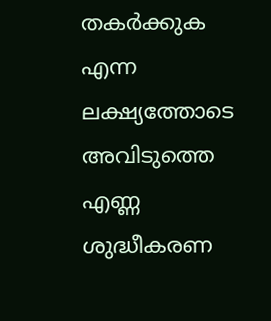തകർക്കുക എന്ന ലക്ഷ്യത്തോടെ അവിടുത്തെ എണ്ണ ശുദ്ധീകരണ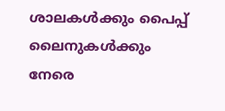ശാലകൾക്കും പൈപ്പ് ലൈനുകൾക്കും നേരെ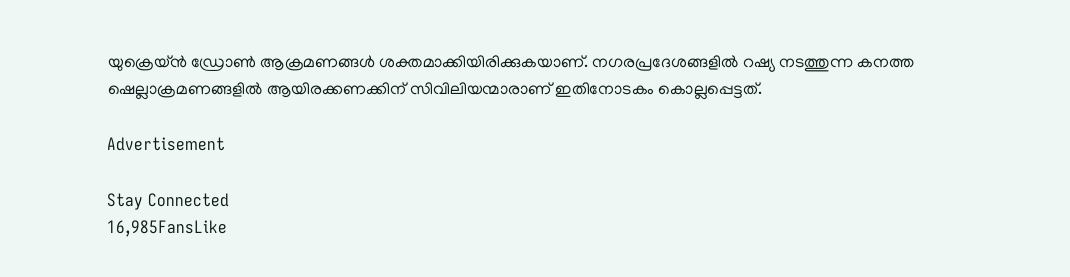യുക്രെയ്ൻ ഡ്രോൺ ആക്രമണങ്ങൾ ശക്തമാക്കിയിരിക്കുകയാണ്. നഗരപ്രദേശങ്ങളിൽ റഷ്യ നടത്തുന്ന കനത്ത ഷെല്ലാക്രമണങ്ങളിൽ ആയിരക്കണക്കിന് സിവിലിയന്മാരാണ് ഇതിനോടകം കൊല്ലപ്പെട്ടത്.

Advertisement

Stay Connected
16,985FansLike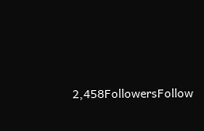2,458FollowersFollow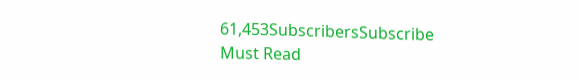61,453SubscribersSubscribe
Must Read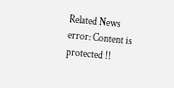Related News
error: Content is protected !!